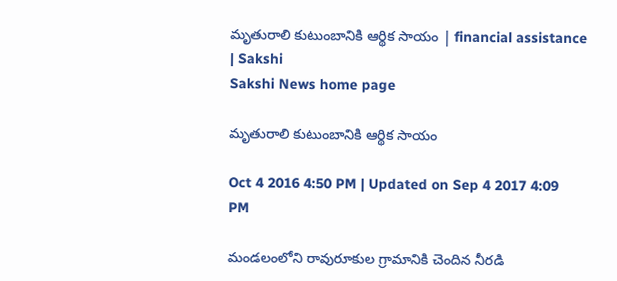మృతురాలి కుటుంబానికి ఆర్థిక సాయం | financial assistance | Sakshi
Sakshi News home page

మృతురాలి కుటుంబానికి ఆర్థిక సాయం

Oct 4 2016 4:50 PM | Updated on Sep 4 2017 4:09 PM

మండలంలోని రావురూకుల గ్రామానికి చెందిన నీరడి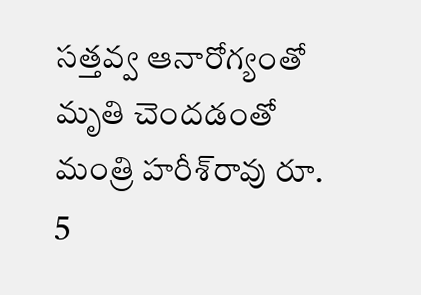సత్తవ్వ ఆనారోగ్యంతో మృతి చెందడంతో మంత్రి హరీశ్‌రావు రూ. 5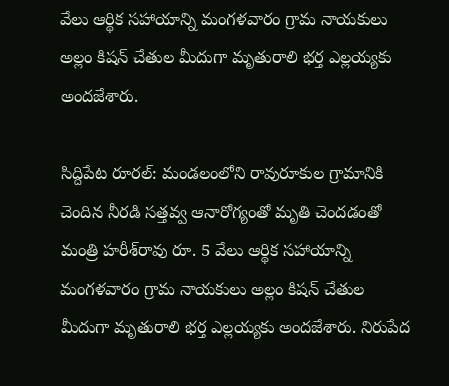వేలు ఆర్థిక సహాయాన్ని మంగళవారం గ్రామ నాయకులు అల్లం కిషన్‌ చేతుల మీదుగా మృతురాలి భర్త ఎల్లయ్యకు అందజేశారు.

సిద్దిపేట రూరల్‌: మండలంలోని రావురూకుల గ్రామానికి చెందిన నీరడి సత్తవ్వ ఆనారోగ్యంతో మృతి చెందడంతో మంత్రి హరీశ్‌రావు రూ. 5 వేలు ఆర్థిక సహాయాన్ని మంగళవారం గ్రామ నాయకులు అల్లం కిషన్‌ చేతుల మీదుగా మృతురాలి భర్త ఎల్లయ్యకు అందజేశారు. నిరుపేద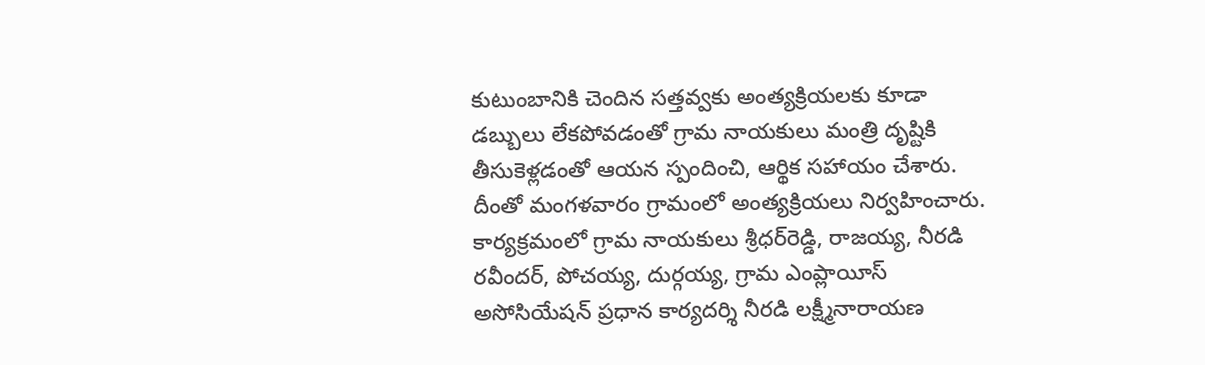కుటుంబానికి చెందిన సత్తవ్వకు అంత్యక్రియలకు కూడా డబ్బులు లేకపోవడంతో గ్రామ నాయకులు మంత్రి దృష్టికి తీసుకెళ్లడంతో ఆయన స్పందించి, ఆర్థిక సహాయం చేశారు. దీంతో మంగళవారం గ్రామంలో అంత్యక్రియలు నిర్వహించారు. కార్యక్రమంలో గ్రామ నాయకులు శ్రీధర్‌రెడ్డి, రాజయ్య, నీరడి రవీందర్‌, పోచయ్య, దుర్గయ్య, గ్రామ ఎంప్లాయీస్‌ అసోసియేషన్‌ ప్రధాన కార్యదర్శి నీరడి లక్ష్మీనారాయణ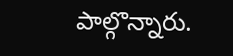పాల్గొన్నారు.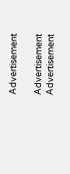Advertisement

Advertisement
Advertisement